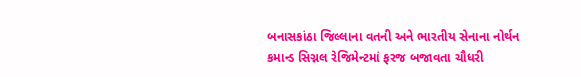બનાસકાંઠા જિલ્લાના વતની અને ભારતીય સેનાના નોર્થન કમાન્ડ સિગ્નલ રેજિમેન્ટમાં ફરજ બજાવતા ચૌધરી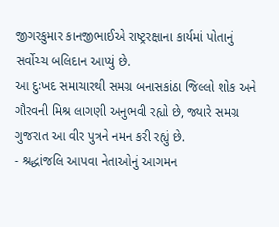જીગરકુમાર કાનજીભાઈએ રાષ્ટ્રરક્ષાના કાર્યમાં પોતાનું સર્વોચ્ચ બલિદાન આપ્યું છે.
આ દુઃખદ સમાચારથી સમગ્ર બનાસકાંઠા જિલ્લો શોક અને ગૌરવની મિશ્ર લાગણી અનુભવી રહ્યો છે, જ્યારે સમગ્ર ગુજરાત આ વીર પુત્રને નમન કરી રહ્યું છે.
- શ્રદ્ધાંજલિ આપવા નેતાઓનું આગમન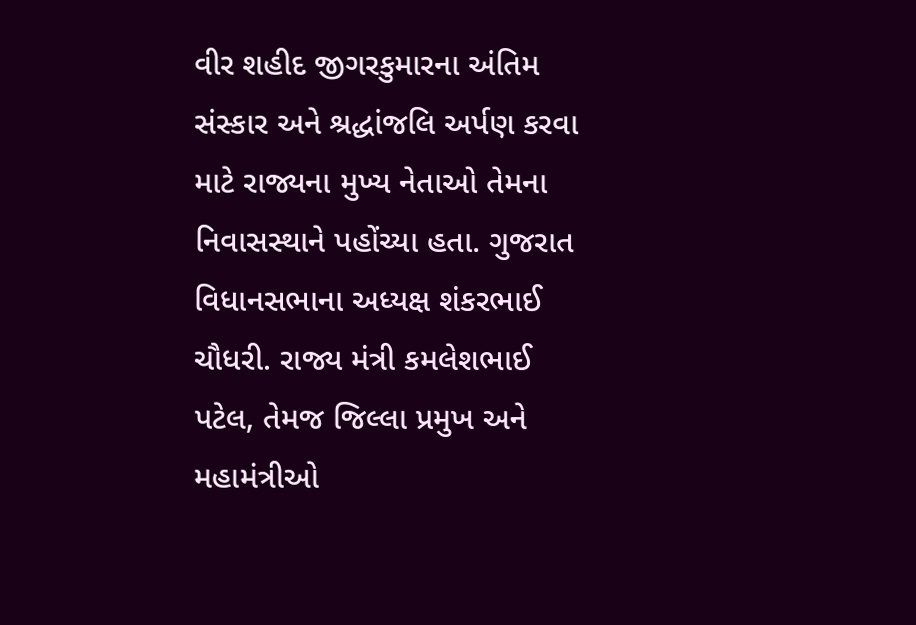વીર શહીદ જીગરકુમારના અંતિમ સંસ્કાર અને શ્રદ્ધાંજલિ અર્પણ કરવા માટે રાજ્યના મુખ્ય નેતાઓ તેમના નિવાસસ્થાને પહોંચ્યા હતા. ગુજરાત વિધાનસભાના અધ્યક્ષ શંકરભાઈ ચૌધરી. રાજ્ય મંત્રી કમલેશભાઈ પટેલ, તેમજ જિલ્લા પ્રમુખ અને મહામંત્રીઓ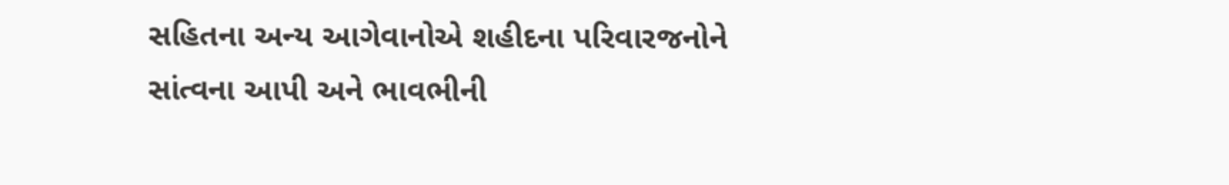સહિતના અન્ય આગેવાનોએ શહીદના પરિવારજનોને સાંત્વના આપી અને ભાવભીની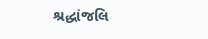શ્રદ્ધાંજલિ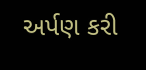અર્પણ કરી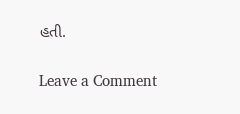હતી.


Leave a Comment